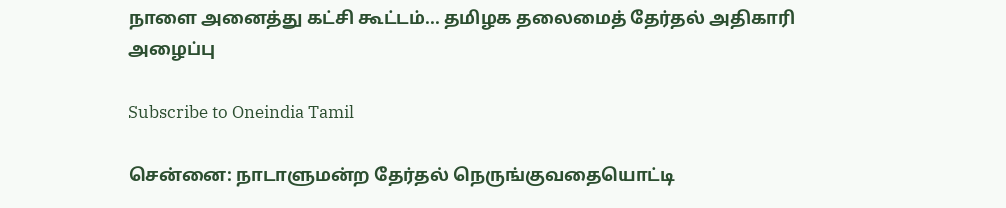நாளை அனைத்து கட்சி கூட்டம்... தமிழக தலைமைத் தேர்தல் அதிகாரி அழைப்பு

Subscribe to Oneindia Tamil

சென்னை: நாடாளுமன்ற தேர்தல் நெருங்குவதையொட்டி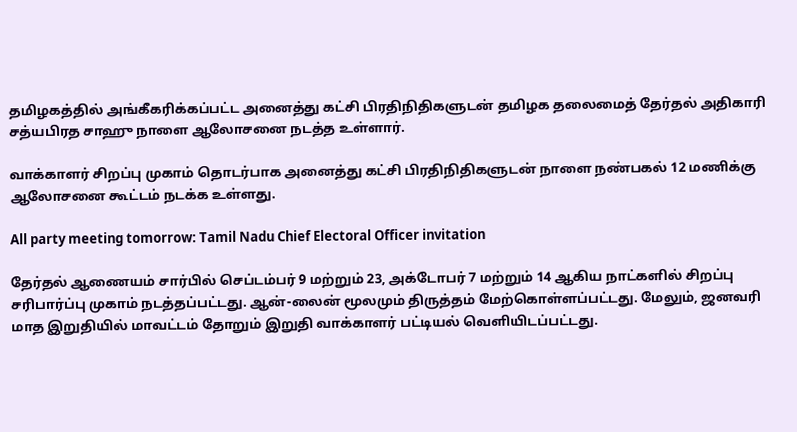தமிழகத்தில் அங்கீகரிக்கப்பட்ட அனைத்து கட்சி பிரதிநிதிகளுடன் தமிழக தலைமைத் தேர்தல் அதிகாரி சத்யபிரத சாஹு நாளை ஆலோசனை நடத்த உள்ளார்.

வாக்காளர் சிறப்பு முகாம் தொடர்பாக அனைத்து கட்சி பிரதிநிதிகளுடன் நாளை நண்பகல் 12 மணிக்கு ஆலோசனை கூட்டம் நடக்க உள்ளது.

All party meeting tomorrow: Tamil Nadu Chief Electoral Officer invitation

தேர்தல் ஆணையம் சார்பில் செப்டம்பர் 9 மற்றும் 23, அக்டோபர் 7 மற்றும் 14 ஆகிய நாட்களில் சிறப்பு சரிபார்ப்பு முகாம் நடத்தப்பட்டது. ஆன்-லைன் மூலமும் திருத்தம் மேற்கொள்ளப்பட்டது. மேலும், ஜனவரி மாத இறுதியில் மாவட்டம் தோறும் இறுதி வாக்காளர் பட்டியல் வெளியிடப்பட்டது.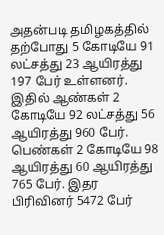அதன்படி தமிழகத்தில் தற்போது 5 கோடியே 91 லட்சத்து 23 ஆயிரத்து 197 பேர் உள்ளனர். இதில் ஆண்கள் 2 கோடியே 92 லட்சத்து 56 ஆயிரத்து 960 பேர். பெண்கள் 2 கோடியே 98 ஆயிரத்து 60 ஆயிரத்து 765 பேர். இதர பிரிவினர் 5472 பேர்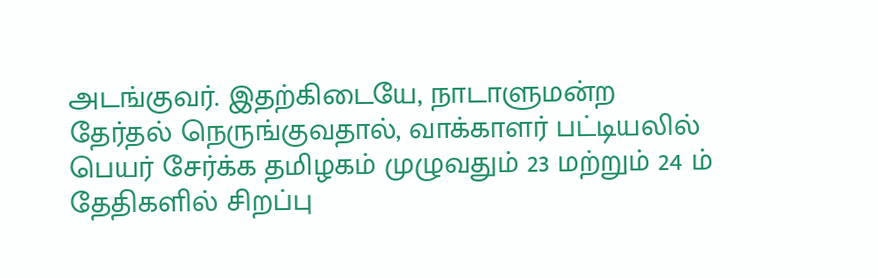அடங்குவர். இதற்கிடையே, நாடாளுமன்ற தேர்தல் நெருங்குவதால், வாக்காளர் பட்டியலில் பெயர் சேர்க்க தமிழகம் முழுவதும் 23 மற்றும் 24 ம் தேதிகளில் சிறப்பு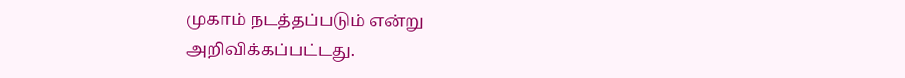முகாம் நடத்தப்படும் என்று அறிவிக்கப்பட்டது.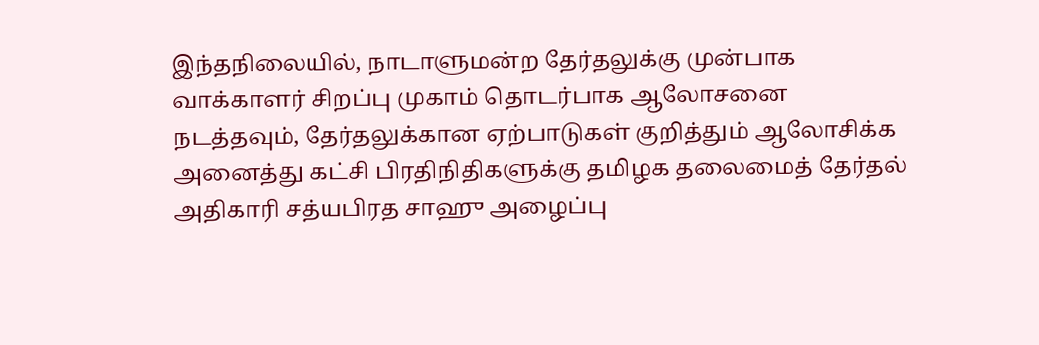இந்தநிலையில், நாடாளுமன்ற தேர்தலுக்கு முன்பாக வாக்காளர் சிறப்பு முகாம் தொடர்பாக ஆலோசனை நடத்தவும், தேர்தலுக்கான ஏற்பாடுகள் குறித்தும் ஆலோசிக்க அனைத்து கட்சி பிரதிநிதிகளுக்கு தமிழக தலைமைத் தேர்தல் அதிகாரி சத்யபிரத சாஹு அழைப்பு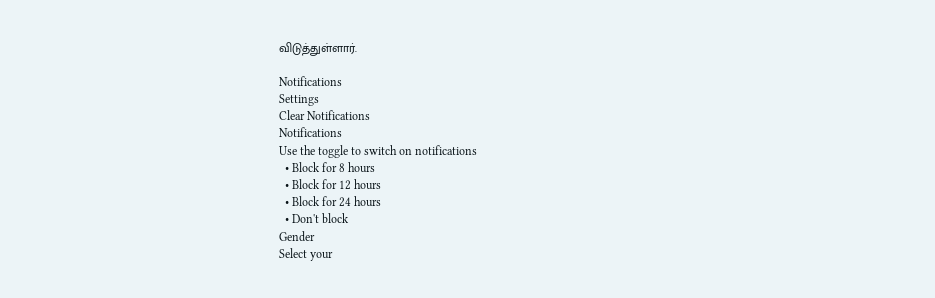விடுத்துள்ளார்.

Notifications
Settings
Clear Notifications
Notifications
Use the toggle to switch on notifications
  • Block for 8 hours
  • Block for 12 hours
  • Block for 24 hours
  • Don't block
Gender
Select your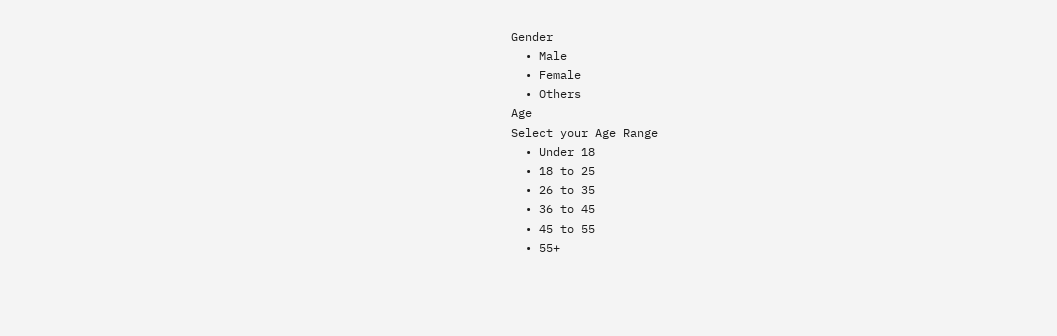Gender
  • Male
  • Female
  • Others
Age
Select your Age Range
  • Under 18
  • 18 to 25
  • 26 to 35
  • 36 to 45
  • 45 to 55
  • 55+